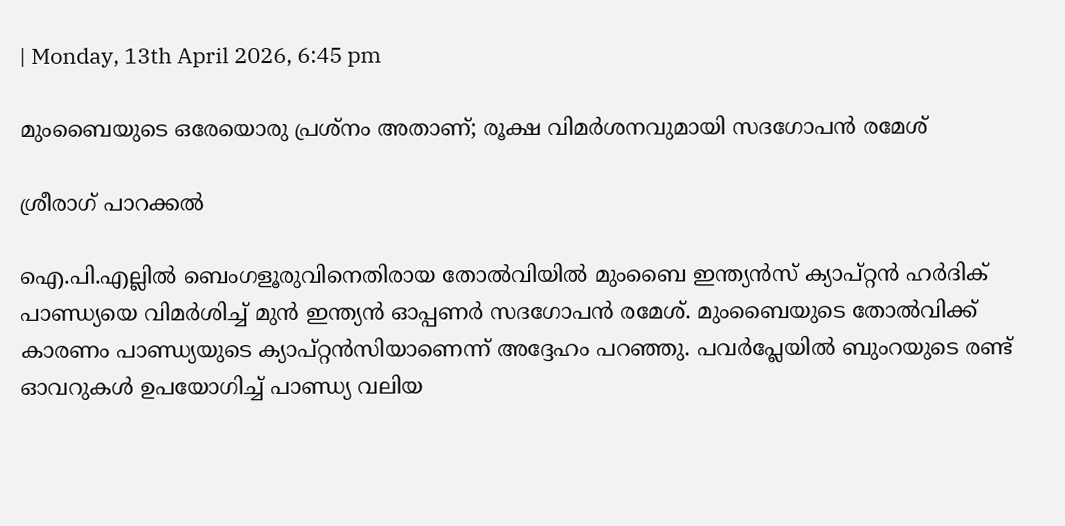| Monday, 13th April 2026, 6:45 pm

മുംബൈയുടെ ഒരേയൊരു പ്രശ്‌നം അതാണ്; രൂക്ഷ വിമര്‍ശനവുമായി സദഗോപന്‍ രമേശ്

ശ്രീരാഗ് പാറക്കല്‍

ഐ.പി.എല്ലില്‍ ബെംഗളൂരുവിനെതിരായ തോല്‍വിയില്‍ മുംബൈ ഇന്ത്യന്‍സ് ക്യാപ്റ്റന്‍ ഹര്‍ദിക് പാണ്ഡ്യയെ വിമര്‍ശിച്ച് മുന്‍ ഇന്ത്യന്‍ ഓപ്പണര്‍ സദഗോപന്‍ രമേശ്. മുംബൈയുടെ തോല്‍വിക്ക് കാരണം പാണ്ഡ്യയുടെ ക്യാപ്റ്റന്‍സിയാണെന്ന് അദ്ദേഹം പറഞ്ഞു. പവര്‍പ്ലേയില്‍ ബുംറയുടെ രണ്ട് ഓവറുകള്‍ ഉപയോഗിച്ച് പാണ്ഡ്യ വലിയ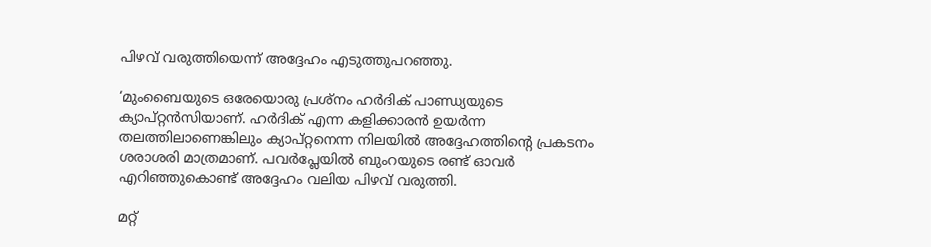പിഴവ് വരുത്തിയെന്ന് അദ്ദേഹം എടുത്തുപറഞ്ഞു.

‘മുംബൈയുടെ ഒരേയൊരു പ്രശ്‌നം ഹര്‍ദിക് പാണ്ഡ്യയുടെ ക്യാപ്റ്റന്‍സിയാണ്. ഹര്‍ദിക് എന്ന കളിക്കാരന്‍ ഉയര്‍ന്ന തലത്തിലാണെങ്കിലും ക്യാപ്റ്റനെന്ന നിലയില്‍ അദ്ദേഹത്തിന്റെ പ്രകടനം ശരാശരി മാത്രമാണ്. പവര്‍പ്ലേയില്‍ ബുംറയുടെ രണ്ട് ഓവര്‍ എറിഞ്ഞുകൊണ്ട് അദ്ദേഹം വലിയ പിഴവ് വരുത്തി.

മറ്റ്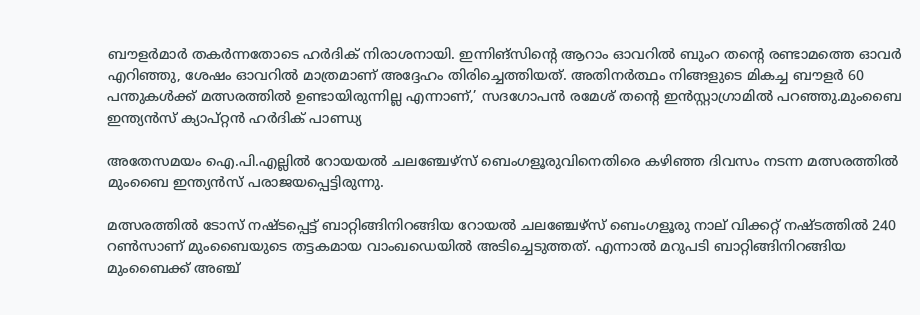ബൗളര്‍മാര്‍ തകര്‍ന്നതോടെ ഹര്‍ദിക് നിരാശനായി. ഇന്നിങ്സിന്റെ ആറാം ഓവറില്‍ ബുംറ തന്റെ രണ്ടാമത്തെ ഓവര്‍ എറിഞ്ഞു, ശേഷം ഓവറില്‍ മാത്രമാണ് അദ്ദേഹം തിരിച്ചെത്തിയത്. അതിനര്‍ത്ഥം നിങ്ങളുടെ മികച്ച ബൗളര്‍ 60 പന്തുകള്‍ക്ക് മത്സരത്തില്‍ ഉണ്ടായിരുന്നില്ല എന്നാണ്,’ സദഗോപന്‍ രമേശ് തന്റെ ഇന്‍സ്റ്റാഗ്രാമില്‍ പറഞ്ഞു.മുംബൈ ഇന്ത്യന്‍സ് ക്യാപ്റ്റന്‍ ഹര്‍ദിക് പാണ്ഡ്യ

അതേസമയം ഐ.പി.എല്ലില്‍ റോയയല്‍ ചലഞ്ചേഴ്‌സ് ബെംഗളൂരുവിനെതിരെ കഴിഞ്ഞ ദിവസം നടന്ന മത്സരത്തില്‍ മുംബൈ ഇന്ത്യന്‍സ് പരാജയപ്പെട്ടിരുന്നു.

മത്സരത്തില്‍ ടോസ് നഷ്ടപ്പെട്ട് ബാറ്റിങ്ങിനിറങ്ങിയ റോയല്‍ ചലഞ്ചേഴ്സ് ബെംഗളൂരു നാല് വിക്കറ്റ് നഷ്ടത്തില്‍ 240 റണ്‍സാണ് മുംബൈയുടെ തട്ടകമായ വാംഖഡെയില്‍ അടിച്ചെടുത്തത്. എന്നാല്‍ മറുപടി ബാറ്റിങ്ങിനിറങ്ങിയ മുംബൈക്ക് അഞ്ച്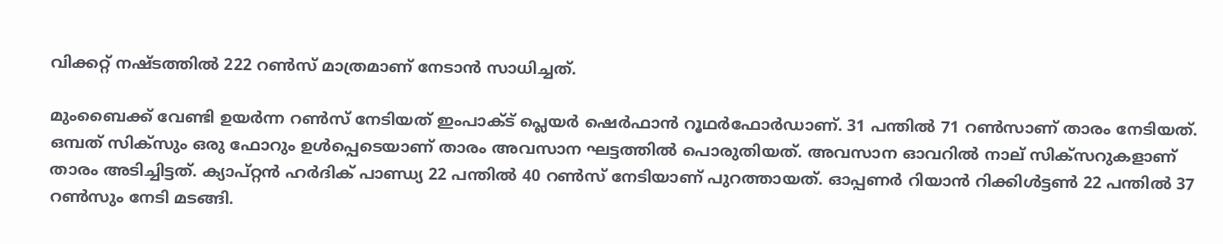വിക്കറ്റ് നഷ്ടത്തില്‍ 222 റണ്‍സ് മാത്രമാണ് നേടാന്‍ സാധിച്ചത്.

മുംബൈക്ക് വേണ്ടി ഉയര്‍ന്ന റണ്‍സ് നേടിയത് ഇംപാക്ട് പ്ലെയര്‍ ഷെര്‍ഫാന്‍ റൂഥര്‍ഫോര്‍ഡാണ്. 31 പന്തില്‍ 71 റണ്‍സാണ് താരം നേടിയത്. ഒമ്പത് സിക്സും ഒരു ഫോറും ഉള്‍പ്പെടെയാണ് താരം അവസാന ഘട്ടത്തില്‍ പൊരുതിയത്. അവസാന ഓവറില്‍ നാല് സിക്സറുകളാണ് താരം അടിച്ചിട്ടത്. ക്യാപ്റ്റന്‍ ഹര്‍ദിക് പാണ്ഡ്യ 22 പന്തില്‍ 40 റണ്‍സ് നേടിയാണ് പുറത്തായത്. ഓപ്പണര്‍ റിയാന്‍ റിക്കിള്‍ട്ടണ്‍ 22 പന്തില്‍ 37 റണ്‍സും നേടി മടങ്ങി.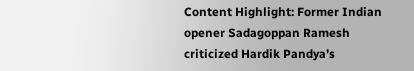Content Highlight: Former Indian opener Sadagoppan Ramesh criticized Hardik Pandya’s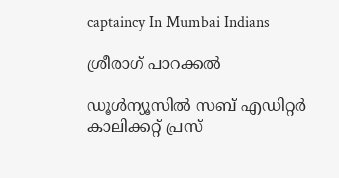captaincy In Mumbai Indians

ശ്രീരാഗ് പാറക്കല്‍

ഡൂള്‍ന്യൂസില്‍ സബ് എഡിറ്റര്‍ കാലിക്കറ്റ് പ്രസ്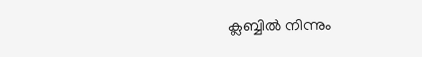ക്ലബ്ബില്‍ നിന്നും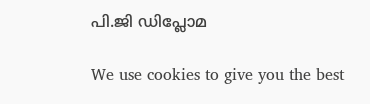പി.ജി ഡിപ്ലോമ

We use cookies to give you the best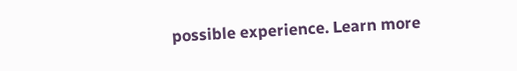possible experience. Learn more